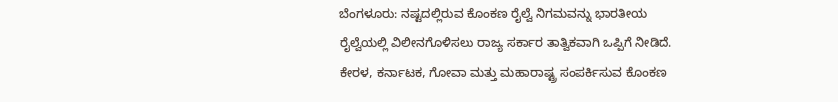ಬೆಂಗಳೂರು: ನಷ್ಟದಲ್ಲಿರುವ ಕೊಂಕಣ ರೈಲ್ವೆ ನಿಗಮವನ್ನು ಭಾರತೀಯ ರೈಲ್ವೆಯಲ್ಲಿ ವಿಲೀನಗೊಳಿಸಲು ರಾಜ್ಯ ಸರ್ಕಾರ ತಾತ್ವಿಕವಾಗಿ ಒಪ್ಪಿಗೆ ನೀಡಿದೆ.
ಕೇರಳ, ಕರ್ನಾಟಕ, ಗೋವಾ ಮತ್ತು ಮಹಾರಾಷ್ಟ್ರ ಸಂಪರ್ಕಿಸುವ ಕೊಂಕಣ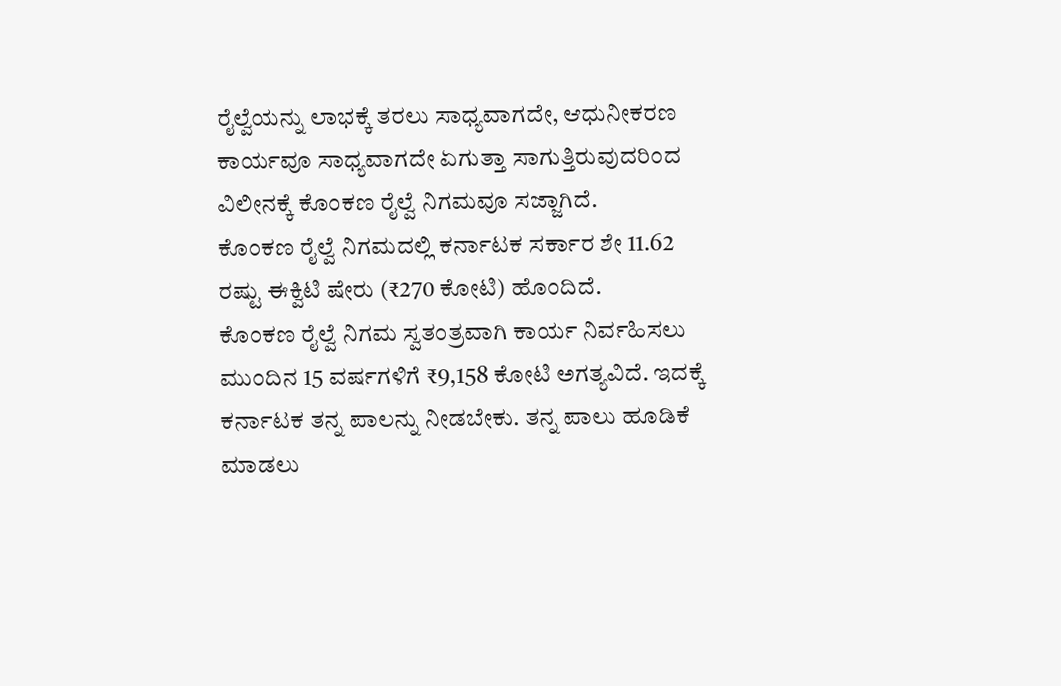ರೈಲ್ವೆಯನ್ನು ಲಾಭಕ್ಕೆ ತರಲು ಸಾಧ್ಯವಾಗದೇ, ಆಧುನೀಕರಣ ಕಾರ್ಯವೂ ಸಾಧ್ಯವಾಗದೇ ಏಗುತ್ತಾ ಸಾಗುತ್ತಿರುವುದರಿಂದ ವಿಲೀನಕ್ಕೆ ಕೊಂಕಣ ರೈಲ್ವೆ ನಿಗಮವೂ ಸಜ್ಜಾಗಿದೆ.
ಕೊಂಕಣ ರೈಲ್ವೆ ನಿಗಮದಲ್ಲಿ ಕರ್ನಾಟಕ ಸರ್ಕಾರ ಶೇ 11.62 ರಷ್ಟು ಈಕ್ವಿಟಿ ಷೇರು (₹270 ಕೋಟಿ) ಹೊಂದಿದೆ.
ಕೊಂಕಣ ರೈಲ್ವೆ ನಿಗಮ ಸ್ವತಂತ್ರವಾಗಿ ಕಾರ್ಯ ನಿರ್ವಹಿಸಲು ಮುಂದಿನ 15 ವರ್ಷಗಳಿಗೆ ₹9,158 ಕೋಟಿ ಅಗತ್ಯವಿದೆ. ಇದಕ್ಕೆ ಕರ್ನಾಟಕ ತನ್ನ ಪಾಲನ್ನು ನೀಡಬೇಕು. ತನ್ನ ಪಾಲು ಹೂಡಿಕೆ ಮಾಡಲು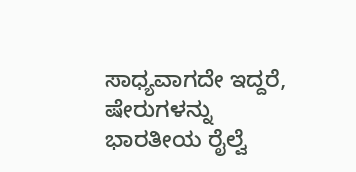ಸಾಧ್ಯವಾಗದೇ ಇದ್ದರೆ, ಷೇರುಗಳನ್ನು ಭಾರತೀಯ ರೈಲ್ವೆ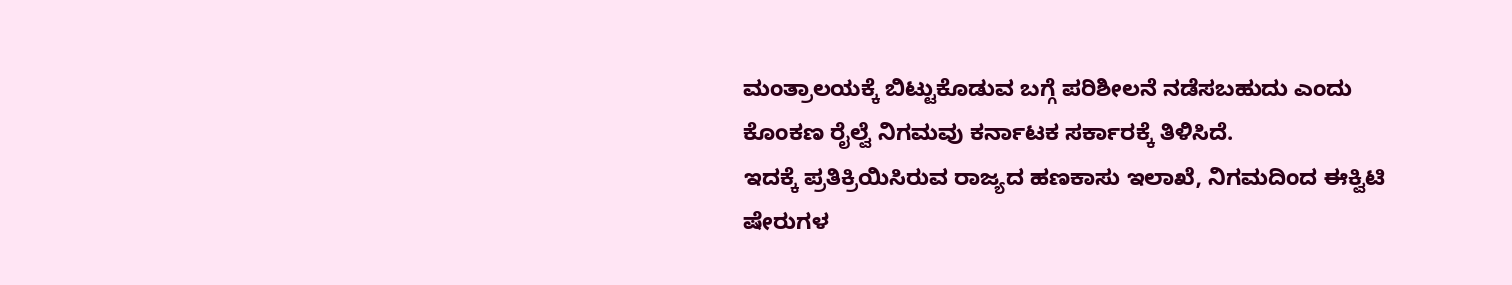ಮಂತ್ರಾಲಯಕ್ಕೆ ಬಿಟ್ಟುಕೊಡುವ ಬಗ್ಗೆ ಪರಿಶೀಲನೆ ನಡೆಸಬಹುದು ಎಂದು ಕೊಂಕಣ ರೈಲ್ವೆ ನಿಗಮವು ಕರ್ನಾಟಕ ಸರ್ಕಾರಕ್ಕೆ ತಿಳಿಸಿದೆ.
ಇದಕ್ಕೆ ಪ್ರತಿಕ್ರಿಯಿಸಿರುವ ರಾಜ್ಯದ ಹಣಕಾಸು ಇಲಾಖೆ, ನಿಗಮದಿಂದ ಈಕ್ವಿಟಿ ಷೇರುಗಳ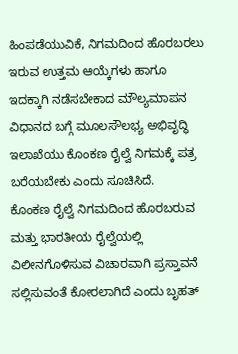ಹಿಂಪಡೆಯುವಿಕೆ, ನಿಗಮದಿಂದ ಹೊರಬರಲು ಇರುವ ಉತ್ತಮ ಆಯ್ಕೆಗಳು ಹಾಗೂ ಇದಕ್ಕಾಗಿ ನಡೆಸಬೇಕಾದ ಮೌಲ್ಯಮಾಪನ ವಿಧಾನದ ಬಗ್ಗೆ ಮೂಲಸೌಲಭ್ಯ ಅಭಿವೃದ್ಧಿ ಇಲಾಖೆಯು ಕೊಂಕಣ ರೈಲ್ವೆ ನಿಗಮಕ್ಕೆ ಪತ್ರ ಬರೆಯಬೇಕು ಎಂದು ಸೂಚಿಸಿದೆ.
ಕೊಂಕಣ ರೈಲ್ವೆ ನಿಗಮದಿಂದ ಹೊರಬರುವ ಮತ್ತು ಭಾರತೀಯ ರೈಲ್ವೆಯಲ್ಲಿ ವಿಲೀನಗೊಳಿಸುವ ವಿಚಾರವಾಗಿ ಪ್ರಸ್ತಾವನೆ ಸಲ್ಲಿಸುವಂತೆ ಕೋರಲಾಗಿದೆ ಎಂದು ಬೃಹತ್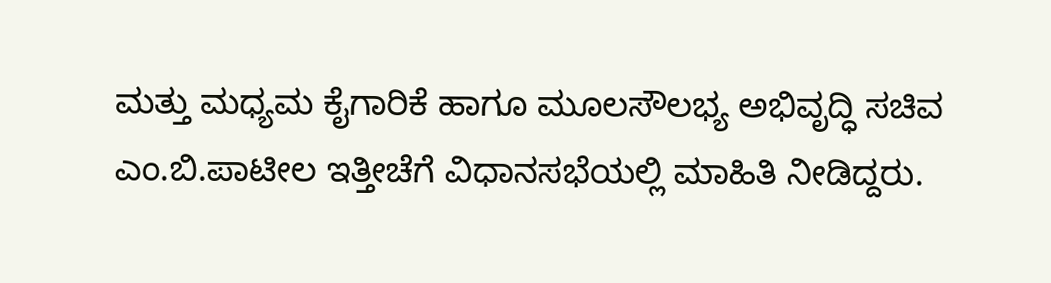ಮತ್ತು ಮಧ್ಯಮ ಕೈಗಾರಿಕೆ ಹಾಗೂ ಮೂಲಸೌಲಭ್ಯ ಅಭಿವೃದ್ಧಿ ಸಚಿವ ಎಂ.ಬಿ.ಪಾಟೀಲ ಇತ್ತೀಚೆಗೆ ವಿಧಾನಸಭೆಯಲ್ಲಿ ಮಾಹಿತಿ ನೀಡಿದ್ದರು.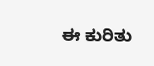ಈ ಕುರಿತು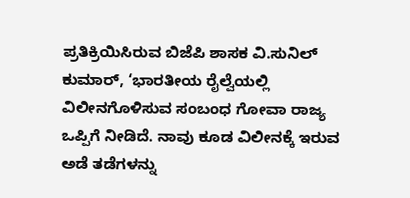ಪ್ರತಿಕ್ರಿಯಿಸಿರುವ ಬಿಜೆಪಿ ಶಾಸಕ ವಿ.ಸುನಿಲ್ ಕುಮಾರ್, ‘ಭಾರತೀಯ ರೈಲ್ವೆಯಲ್ಲಿ ವಿಲೀನಗೊಳಿಸುವ ಸಂಬಂಧ ಗೋವಾ ರಾಜ್ಯ ಒಪ್ಪಿಗೆ ನೀಡಿದೆ. ನಾವು ಕೂಡ ವಿಲೀನಕ್ಕೆ ಇರುವ ಅಡೆ ತಡೆಗಳನ್ನು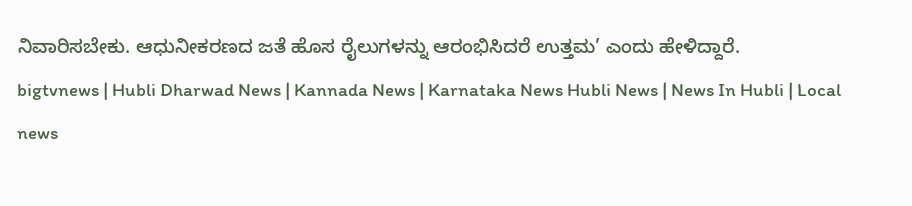ನಿವಾರಿಸಬೇಕು. ಆಧುನೀಕರಣದ ಜತೆ ಹೊಸ ರೈಲುಗಳನ್ನು ಆರಂಭಿಸಿದರೆ ಉತ್ತಮ’ ಎಂದು ಹೇಳಿದ್ದಾರೆ.
bigtvnews | Hubli Dharwad News | Kannada News | Karnataka News Hubli News | News In Hubli | Local news